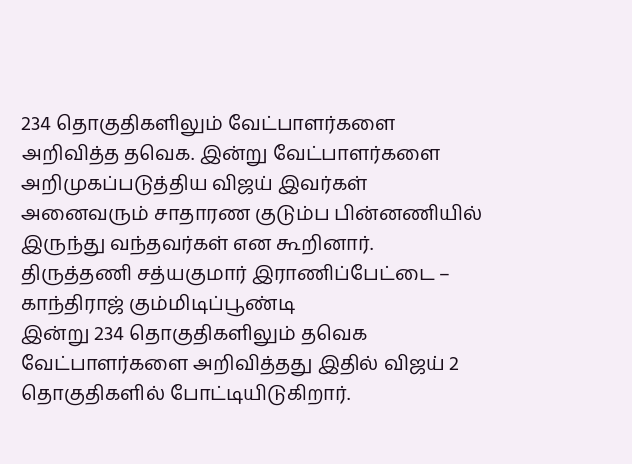234 தொகுதிகளிலும் வேட்பாளர்களை அறிவித்த தவெக. இன்று வேட்பாளர்களை அறிமுகப்படுத்திய விஜய் இவர்கள் அனைவரும் சாதாரண குடும்ப பின்னணியில் இருந்து வந்தவர்கள் என கூறினார். திருத்தணி சத்யகுமார் இராணிப்பேட்டை – காந்திராஜ் கும்மிடிப்பூண்டி
இன்று 234 தொகுதிகளிலும் தவெக வேட்பாளர்களை அறிவித்தது இதில் விஜய் 2 தொகுதிகளில் போட்டியிடுகிறார்.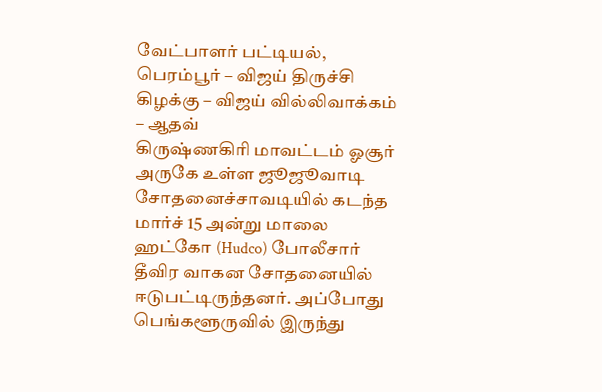வேட்பாளர் பட்டியல், பெரம்பூர் – விஜய் திருச்சி கிழக்கு – விஜய் வில்லிவாக்கம் – ஆதவ்
கிருஷ்ணகிரி மாவட்டம் ஓசூர் அருகே உள்ள ஜூஜூவாடி சோதனைச்சாவடியில் கடந்த மார்ச் 15 அன்று மாலை ஹட்கோ (Hudco) போலீசார் தீவிர வாகன சோதனையில் ஈடுபட்டிருந்தனர். அப்போது பெங்களூருவில் இருந்து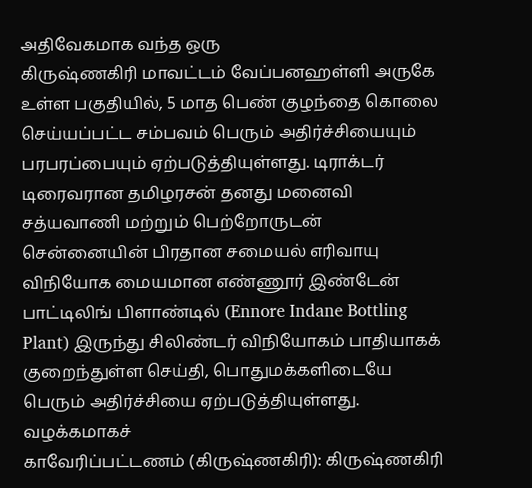அதிவேகமாக வந்த ஒரு
கிருஷ்ணகிரி மாவட்டம் வேப்பனஹள்ளி அருகே உள்ள பகுதியில், 5 மாத பெண் குழந்தை கொலை செய்யப்பட்ட சம்பவம் பெரும் அதிர்ச்சியையும் பரபரப்பையும் ஏற்படுத்தியுள்ளது. டிராக்டர் டிரைவரான தமிழரசன் தனது மனைவி சத்யவாணி மற்றும் பெற்றோருடன்
சென்னையின் பிரதான சமையல் எரிவாயு விநியோக மையமான எண்ணூர் இண்டேன் பாட்டிலிங் பிளாண்டில் (Ennore Indane Bottling Plant) இருந்து சிலிண்டர் விநியோகம் பாதியாகக் குறைந்துள்ள செய்தி, பொதுமக்களிடையே பெரும் அதிர்ச்சியை ஏற்படுத்தியுள்ளது. வழக்கமாகச்
காவேரிப்பட்டணம் (கிருஷ்ணகிரி): கிருஷ்ணகிரி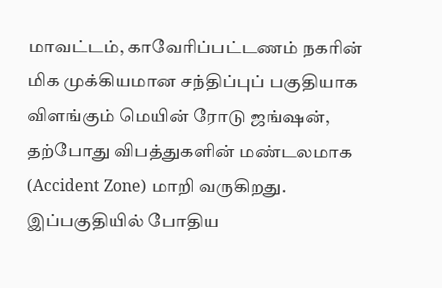மாவட்டம், காவேரிப்பட்டணம் நகரின் மிக முக்கியமான சந்திப்புப் பகுதியாக விளங்கும் மெயின் ரோடு ஜங்ஷன், தற்போது விபத்துகளின் மண்டலமாக (Accident Zone) மாறி வருகிறது. இப்பகுதியில் போதிய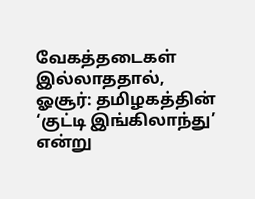வேகத்தடைகள் இல்லாததால்,
ஓசூர்: தமிழகத்தின் ‘குட்டி இங்கிலாந்து’ என்று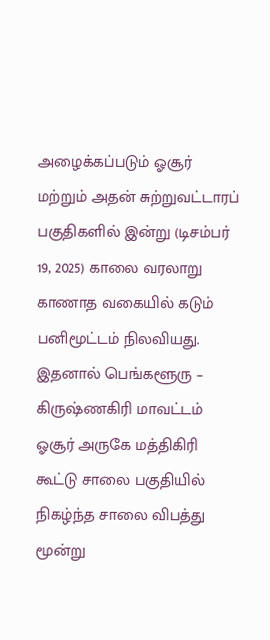அழைக்கப்படும் ஓசூர் மற்றும் அதன் சுற்றுவட்டாரப் பகுதிகளில் இன்று (டிசம்பர் 19, 2025) காலை வரலாறு காணாத வகையில் கடும் பனிமூட்டம் நிலவியது. இதனால் பெங்களூரு –
கிருஷ்ணகிரி மாவட்டம் ஓசூர் அருகே மத்திகிரி கூட்டு சாலை பகுதியில் நிகழ்ந்த சாலை விபத்து மூன்று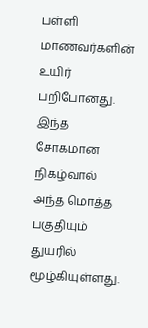பள்ளி மாணவர்களின் உயிர் பறிபோனது. இந்த சோகமான நிகழ்வால் அந்த மொத்த பகுதியும் துயரில் மூழ்கியுள்ளது.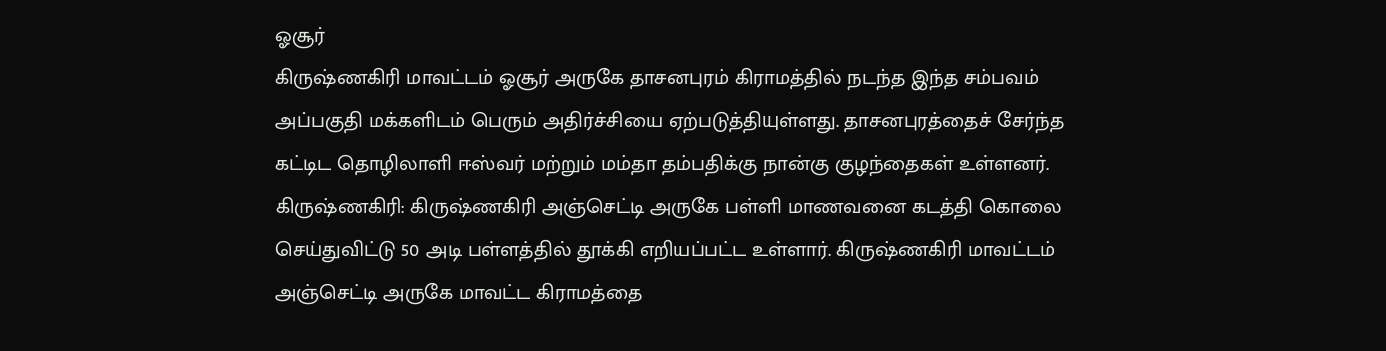ஓசூர்
கிருஷ்ணகிரி மாவட்டம் ஓசூர் அருகே தாசனபுரம் கிராமத்தில் நடந்த இந்த சம்பவம் அப்பகுதி மக்களிடம் பெரும் அதிர்ச்சியை ஏற்படுத்தியுள்ளது. தாசனபுரத்தைச் சேர்ந்த கட்டிட தொழிலாளி ஈஸ்வர் மற்றும் மம்தா தம்பதிக்கு நான்கு குழந்தைகள் உள்ளனர்.
கிருஷ்ணகிரி: கிருஷ்ணகிரி அஞ்செட்டி அருகே பள்ளி மாணவனை கடத்தி கொலை செய்துவிட்டு 50 அடி பள்ளத்தில் தூக்கி எறியப்பட்ட உள்ளார். கிருஷ்ணகிரி மாவட்டம் அஞ்செட்டி அருகே மாவட்ட கிராமத்தை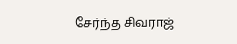சேர்ந்த சிவராஜ்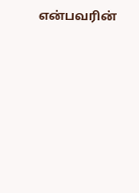என்பவரின்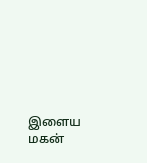இளைய மகன்